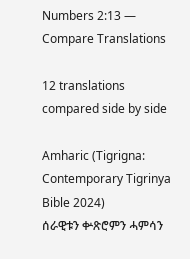Numbers 2:13 — Compare Translations

12 translations compared side by side

Amharic (Tigrigna: Contemporary Tigrinya Bible 2024)
ሰራዊቱን ቍጽሮምን ሓምሳን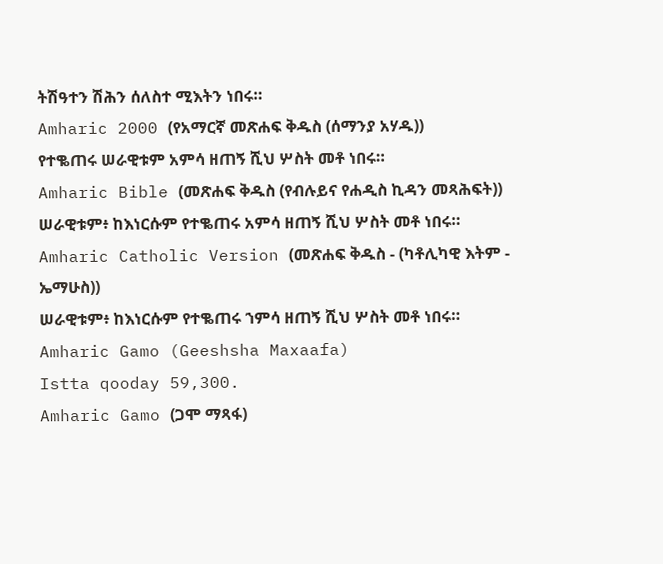ትሽዓተን ሽሕን ሰለስተ ሚእትን ነበሩ።
Amharic 2000 (የአማርኛ መጽሐፍ ቅዱስ (ሰማንያ አሃዱ))
የተቈጠሩ ሠራዊቱም አምሳ ዘጠኝ ሺህ ሦስት መቶ ነበሩ።
Amharic Bible (መጽሐፍ ቅዱስ (የብሉይና የሐዲስ ኪዳን መጻሕፍት))
ሠራዊቱም፥ ከእነርሱም የተቈጠሩ አምሳ ዘጠኝ ሺህ ሦስት መቶ ነበሩ።
Amharic Catholic Version (መጽሐፍ ቅዱስ - (ካቶሊካዊ እትም - ኤማሁስ))
ሠራዊቱም፥ ከእነርሱም የተቈጠሩ ኀምሳ ዘጠኝ ሺህ ሦስት መቶ ነበሩ።
Amharic Gamo (Geeshsha Maxaafa)
Istta qooday 59,300.
Amharic Gamo (ጋሞ ማጻፋ)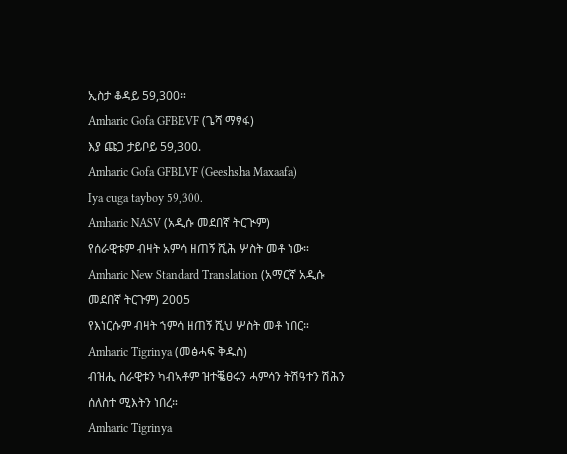ኢስታ ቆዳይ 59,300።
Amharic Gofa GFBEVF (ጌሻ ማፃፋ)
እያ ጩጋ ታይቦይ 59,300.
Amharic Gofa GFBLVF (Geeshsha Maxaafa)
Iya cuga tayboy 59,300.
Amharic NASV (አዲሱ መደበኛ ትርጒም)
የሰራዊቱም ብዛት አምሳ ዘጠኝ ሺሕ ሦስት መቶ ነው።
Amharic New Standard Translation (አማርኛ አዲሱ መደበኛ ትርጉም) 2005
የእነርሱም ብዛት ኀምሳ ዘጠኝ ሺህ ሦስት መቶ ነበር።
Amharic Tigrinya (መፅሓፍ ቅዱስ)
ብዝሒ ሰራዊቱን ካብኣቶም ዝተቘፀሩን ሓምሳን ትሽዓተን ሽሕን ሰለስተ ሚእትን ነበረ።
Amharic Tigrinya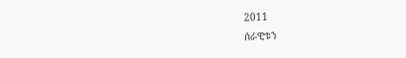2011
ሰራዊቱን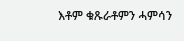እቶም ቁጹራቶምን ሓምሳን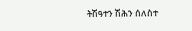ትሽዓተን ሽሕን ሰለስተ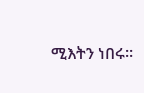ሚእትን ነበሩ።